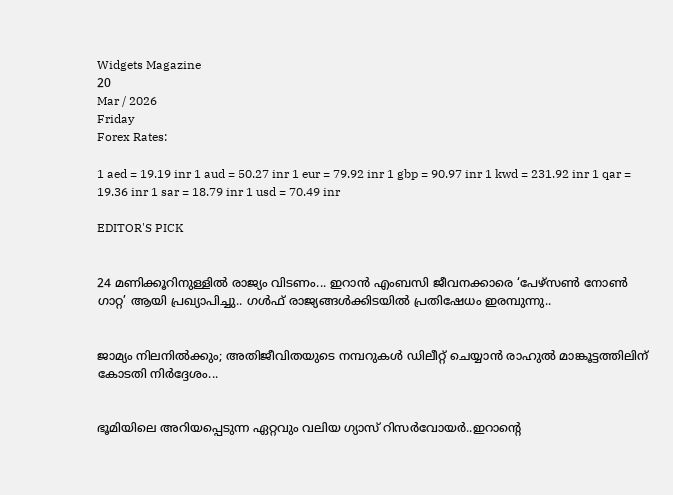Widgets Magazine
20
Mar / 2026
Friday
Forex Rates:

1 aed = 19.19 inr 1 aud = 50.27 inr 1 eur = 79.92 inr 1 gbp = 90.97 inr 1 kwd = 231.92 inr 1 qar = 19.36 inr 1 sar = 18.79 inr 1 usd = 70.49 inr

EDITOR'S PICK


24 മണിക്കൂറിനുള്ളില്‍ രാജ്യം വിടണം... ഇറാന്‍ എംബസി ജീവനക്കാരെ ‘പേഴ്‌സണ്‍ നോണ്‍ ഗാറ്റ’ ആയി പ്രഖ്യാപിച്ചു.. ഗൾഫ് രാജ്യങ്ങൾക്കിടയിൽ പ്രതിഷേധം ഇരമ്പുന്നു..


ജാമ്യം നിലനിൽക്കും; അതിജീവിതയുടെ നമ്പറുകൾ ഡിലീറ്റ് ചെയ്യാൻ രാഹുൽ മാങ്കൂട്ടത്തിലിന് കോടതി നിർദ്ദേശം...


ഭൂമിയിലെ അറിയപ്പെടുന്ന ഏറ്റവും വലിയ ഗ്യാസ് റിസർവോയർ..ഇറാന്റെ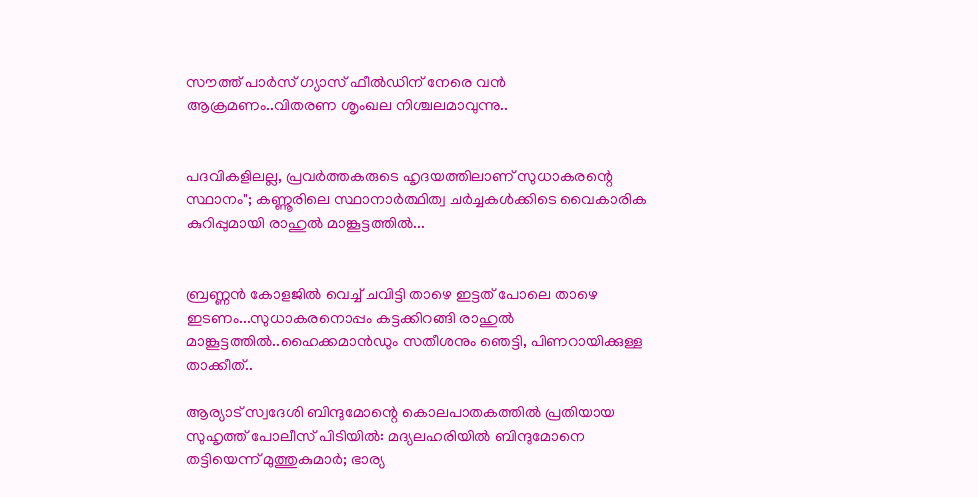സൗത്ത് പാർസ് ഗ്യാസ് ഫീൽഡിന് നേരെ വൻ ആക്രമണം..വിതരണ ശൃംഖല നിശ്ചലമാവുന്നു..


പദവികളിലല്ല, പ്രവർത്തകരുടെ ഹൃദയത്തിലാണ് സുധാകരന്റെ സ്ഥാനം"; കണ്ണൂരിലെ സ്ഥാനാർത്ഥിത്വ ചർച്ചകൾക്കിടെ വൈകാരിക കുറിപ്പുമായി രാഹുൽ മാങ്കൂട്ടത്തിൽ...


ബ്രണ്ണൻ കോളജിൽ വെച്ച് ചവിട്ടി താഴെ ഇട്ടത് പോലെ താഴെ ഇടണം...സുധാകരനൊപ്പം കട്ടക്കിറങ്ങി രാഹുൽ മാങ്കൂട്ടത്തിൽ..ഹൈക്കമാൻഡും സതീശനും ഞെട്ടി, പിണറായിക്കുള്ള താക്കീത്..

ആര്യാട് സ്വദേശി ബിന്ദുമോന്റെ കൊലപാതകത്തിൽ പ്രതിയായ സുഹൃത്ത് പോലീസ് പിടിയിൽ: മദ്യലഹരിയിൽ ബിന്ദുമോനെ തട്ടിയെന്ന് മുത്തുകുമാർ; ഭാര്യ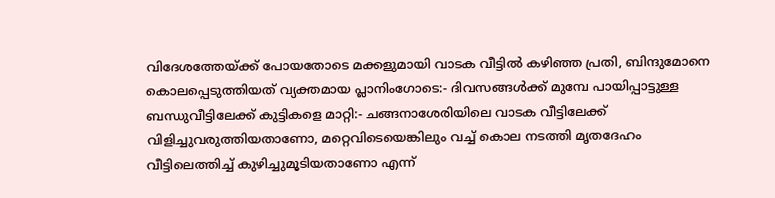വിദേശത്തേയ്ക്ക് പോയതോടെ മക്കളുമായി വാടക വീട്ടിൽ കഴിഞ്ഞ പ്രതി, ബിന്ദുമോനെ കൊലപ്പെടുത്തിയത് വ്യക്തമായ പ്ലാനിംഗോടെ:- ദിവസങ്ങള്‍ക്ക് മുമ്പേ പായിപ്പാട്ടുള്ള ബന്ധുവീട്ടിലേക്ക് കുട്ടികളെ മാറ്റി:- ചങ്ങനാശേരിയിലെ വാടക വീട്ടിലേക്ക് വിളിച്ചുവരുത്തിയതാണോ, മറ്റെവിടെയെങ്കിലും വച്ച് കൊല നടത്തി മൃതദേഹം വീട്ടിലെത്തിച്ച് കുഴിച്ചുമൂടിയതാണോ എന്ന്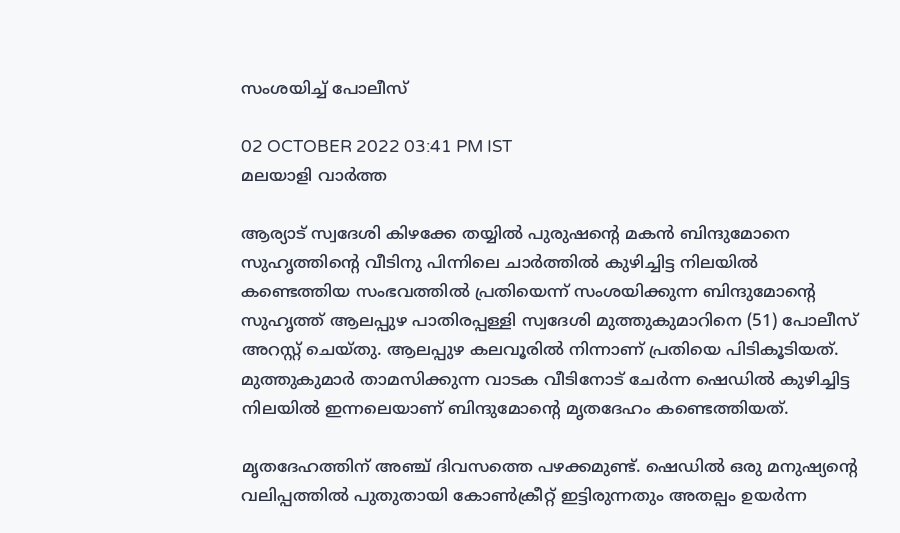സംശയിച്ച് പോലീസ്

02 OCTOBER 2022 03:41 PM IST
മലയാളി വാര്‍ത്ത

ആര്യാട് സ്വദേശി കിഴക്കേ തയ്യില്‍ പുരുഷന്റെ മകന്‍ ബിന്ദുമോനെ സുഹൃത്തിന്റെ വീടിനു പിന്നിലെ ചാര്‍ത്തില്‍ കുഴിച്ചിട്ട നിലയിൽ കണ്ടെത്തിയ സംഭവത്തിൽ പ്രതിയെന്ന് സംശയിക്കുന്ന ബിന്ദുമോന്റെ സുഹൃത്ത് ആലപ്പുഴ പാതിരപ്പള്ളി സ്വദേശി മുത്തുകുമാറിനെ (51) പോലീസ് അറസ്റ്റ് ചെയ്തു. ആലപ്പുഴ കലവൂരിൽ നിന്നാണ് പ്രതിയെ പിടികൂടിയത്. മുത്തുകുമാർ താമസിക്കുന്ന വാടക വീടിനോട് ചേർന്ന ഷെഡിൽ കുഴിച്ചിട്ട നിലയിൽ ഇന്നലെയാണ് ബിന്ദുമോന്റെ മൃതദേഹം കണ്ടെത്തിയത്.

മൃതദേഹത്തിന് അഞ്ച് ദിവസത്തെ പഴക്കമുണ്ട്. ഷെഡിൽ ഒരു മനുഷ്യന്റെ വലിപ്പത്തിൽ പുതുതായി കോൺക്രീറ്റ് ഇട്ടിരുന്നതും അതല്പം ഉയർന്ന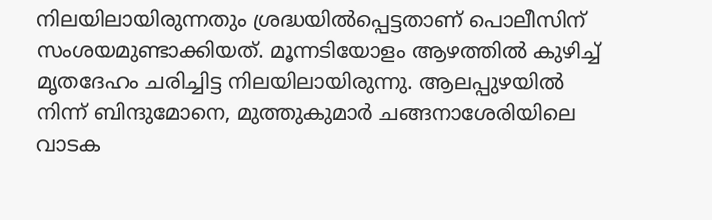നിലയിലായിരുന്നതും ശ്രദ്ധയിൽപ്പെട്ടതാണ് പൊലീസിന് സംശയമുണ്ടാക്കിയത്. മൂന്നടിയോളം ആഴത്തിൽ കുഴിച്ച് മൃതദേഹം ചരിച്ചിട്ട നിലയിലായിരുന്നു. ആലപ്പുഴയിൽ നിന്ന് ബിന്ദുമോനെ, മുത്തുകുമാർ ചങ്ങനാശേരിയിലെ വാടക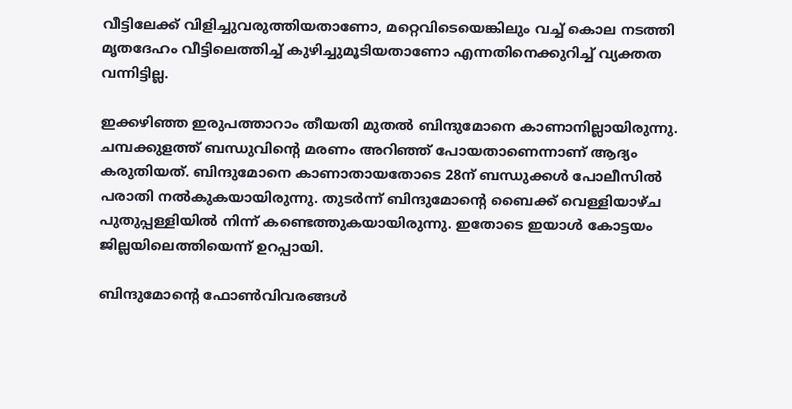വീട്ടിലേക്ക് വിളിച്ചുവരുത്തിയതാണോ, മറ്റെവിടെയെങ്കിലും വച്ച് കൊല നടത്തി മൃതദേഹം വീട്ടിലെത്തിച്ച് കുഴിച്ചുമൂടിയതാണോ എന്നതിനെക്കുറിച്ച് വ്യക്തത വന്നിട്ടില്ല.

ഇക്കഴിഞ്ഞ ഇരുപത്താറാം തീയതി മുതൽ ബിന്ദുമോനെ കാണാനില്ലായിരുന്നു. ചമ്പക്കുളത്ത് ബന്ധുവിന്റെ മരണം അറിഞ്ഞ് പോയതാണെന്നാണ് ആദ്യം കരുതിയത്. ബിന്ദുമോനെ കാണാതായതോടെ 28ന് ബന്ധുക്കള്‍ പോലീസിൽ പരാതി നൽകുകയായിരുന്നു. തുടർന്ന് ബിന്ദുമോന്റെ ബൈക്ക് വെള്ളിയാഴ്ച പുതുപ്പള്ളിയില്‍ നിന്ന് കണ്ടെത്തുകയായിരുന്നു. ഇതോടെ ഇയാൾ കോട്ടയം ജില്ലയിലെത്തിയെന്ന് ഉറപ്പായി.

ബിന്ദുമോന്റെ ഫോണ്‍വിവരങ്ങള്‍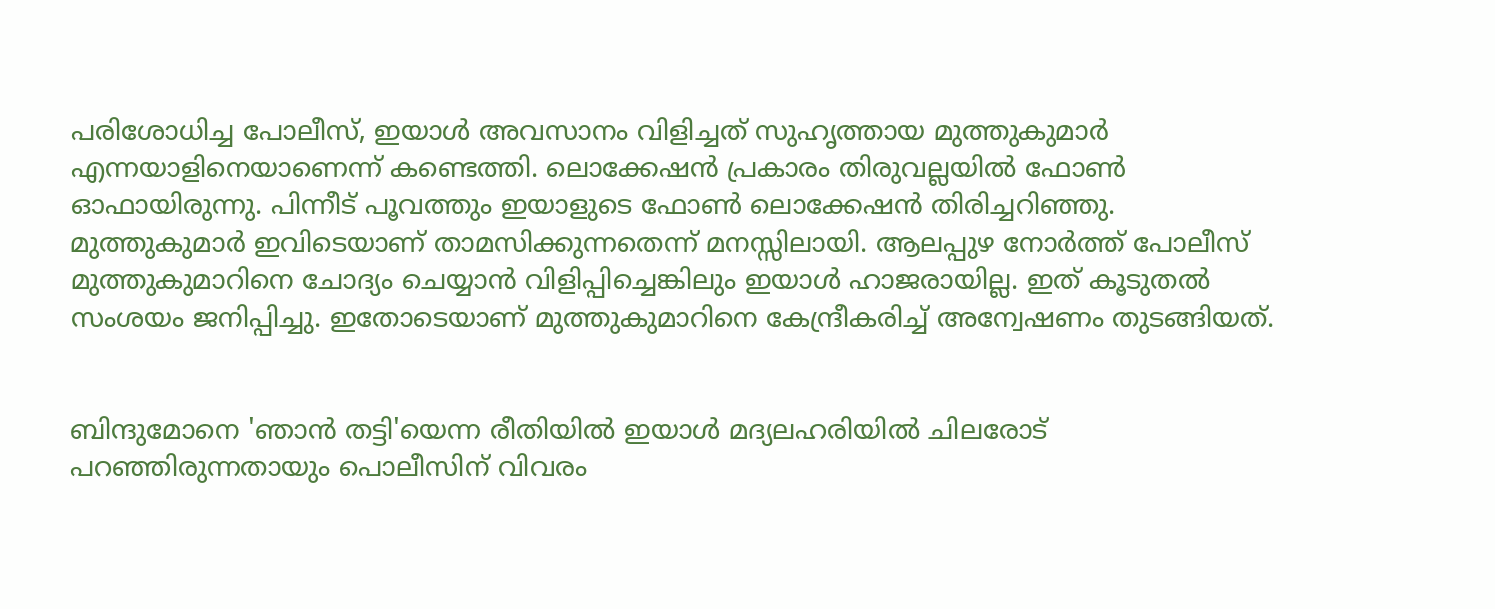പരിശോധിച്ച പോലീസ്, ഇയാള്‍ അവസാനം വിളിച്ചത് സുഹൃത്തായ മുത്തുകുമാര്‍ എന്നയാളിനെയാണെന്ന് കണ്ടെത്തി. ലൊക്കേഷന്‍ പ്രകാരം തിരുവല്ലയില്‍ ഫോണ്‍ ഓഫായിരുന്നു. പിന്നീട് പൂവത്തും ഇയാളുടെ ഫോണ്‍ ലൊക്കേഷന്‍ തിരിച്ചറിഞ്ഞു. മുത്തുകുമാര്‍ ഇവിടെയാണ് താമസിക്കുന്നതെന്ന് മനസ്സിലായി. ആലപ്പുഴ നോര്‍ത്ത് പോലീസ് മുത്തുകുമാറിനെ ചോദ്യം ചെയ്യാന്‍ വിളിപ്പിച്ചെങ്കിലും ഇയാള്‍ ഹാജരായില്ല. ഇത് കൂടുതല്‍ സംശയം ജനിപ്പിച്ചു. ഇതോടെയാണ് മുത്തുകുമാറിനെ കേന്ദ്രീകരിച്ച് അന്വേഷണം തുടങ്ങിയത്.


ബിന്ദുമോനെ 'ഞാൻ തട്ടി'യെന്ന രീതിയിൽ ഇയാൾ മദ്യലഹരിയിൽ ചിലരോട് പറഞ്ഞിരുന്നതായും പൊലീസിന് വിവരം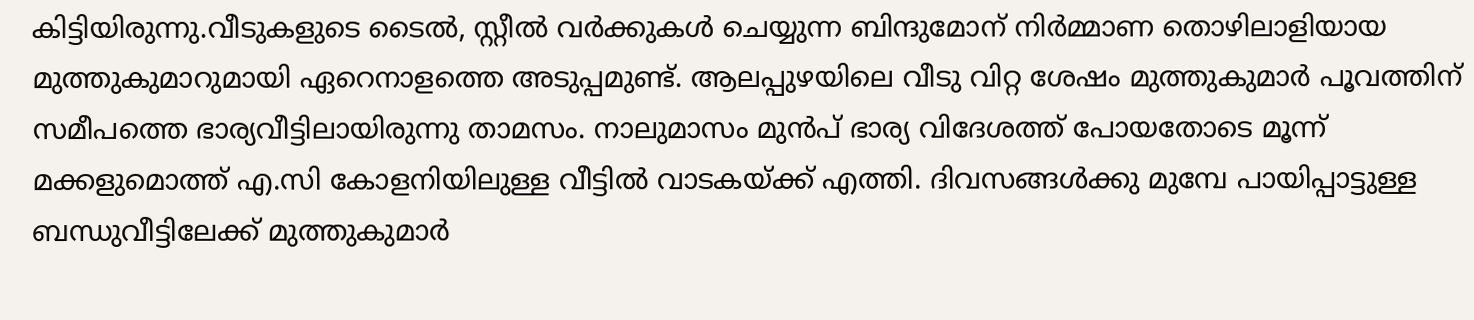കിട്ടിയിരുന്നു.വീടുകളുടെ ടൈൽ, സ്റ്റീൽ വർക്കുകൾ ചെയ്യുന്ന ബിന്ദുമോന് നിർമ്മാണ തൊഴിലാളിയായ മുത്തുകുമാറുമായി ഏറെനാളത്തെ അടുപ്പമുണ്ട്. ആലപ്പുഴയിലെ വീടു വിറ്റ ശേഷം മുത്തുകുമാർ പൂവത്തിന് സമീപത്തെ ഭാര്യവീട്ടിലായിരുന്നു താമസം. നാലുമാസം മുൻപ് ഭാര്യ വിദേശത്ത് പോയതോടെ മൂന്ന് മക്കളുമൊത്ത് എ.സി കോളനിയിലുള്ള വീട്ടിൽ വാടകയ്ക്ക് എത്തി. ദിവസങ്ങള്‍ക്കു മുമ്പേ പായിപ്പാട്ടുള്ള ബന്ധുവീട്ടിലേക്ക് മുത്തുകുമാര്‍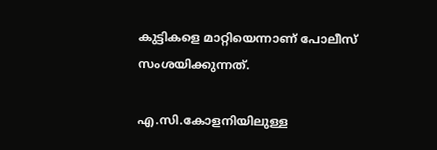കുട്ടികളെ മാറ്റിയെന്നാണ് പോലീസ് സംശയിക്കുന്നത്.

എ.സി.കോളനിയിലുള്ള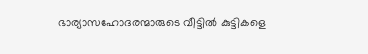ഭാര്യാസഹോദരന്മാരുടെ വീട്ടില്‍ കുട്ടികളെ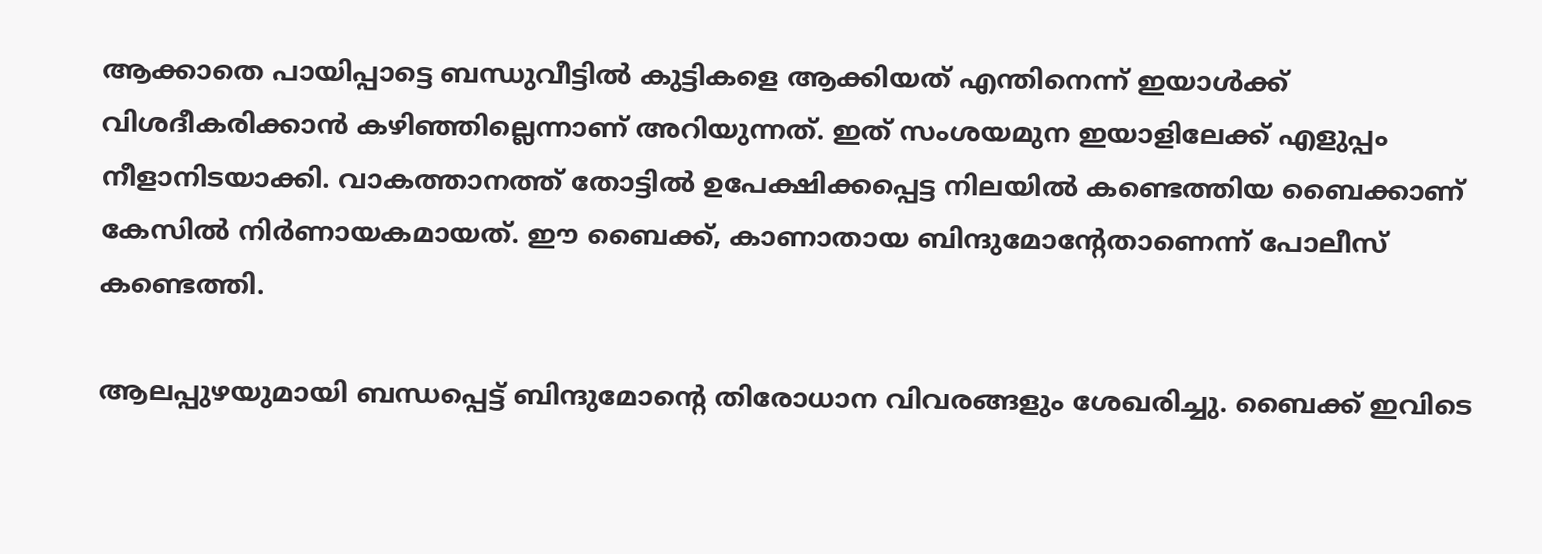ആക്കാതെ പായിപ്പാട്ടെ ബന്ധുവീട്ടില്‍ കുട്ടികളെ ആക്കിയത് എന്തിനെന്ന് ഇയാള്‍ക്ക് വിശദീകരിക്കാന്‍ കഴിഞ്ഞില്ലെന്നാണ് അറിയുന്നത്. ഇത് സംശയമുന ഇയാളിലേക്ക് എളുപ്പം നീളാനിടയാക്കി. വാകത്താനത്ത് തോട്ടില്‍ ഉപേക്ഷിക്കപ്പെട്ട നിലയില്‍ കണ്ടെത്തിയ ബൈക്കാണ് കേസില്‍ നിര്‍ണായകമായത്. ഈ ബൈക്ക്, കാണാതായ ബിന്ദുമോന്റേതാണെന്ന് പോലീസ് കണ്ടെത്തി.

ആലപ്പുഴയുമായി ബന്ധപ്പെട്ട് ബിന്ദുമോന്റെ തിരോധാന വിവരങ്ങളും ശേഖരിച്ചു. ബൈക്ക് ഇവിടെ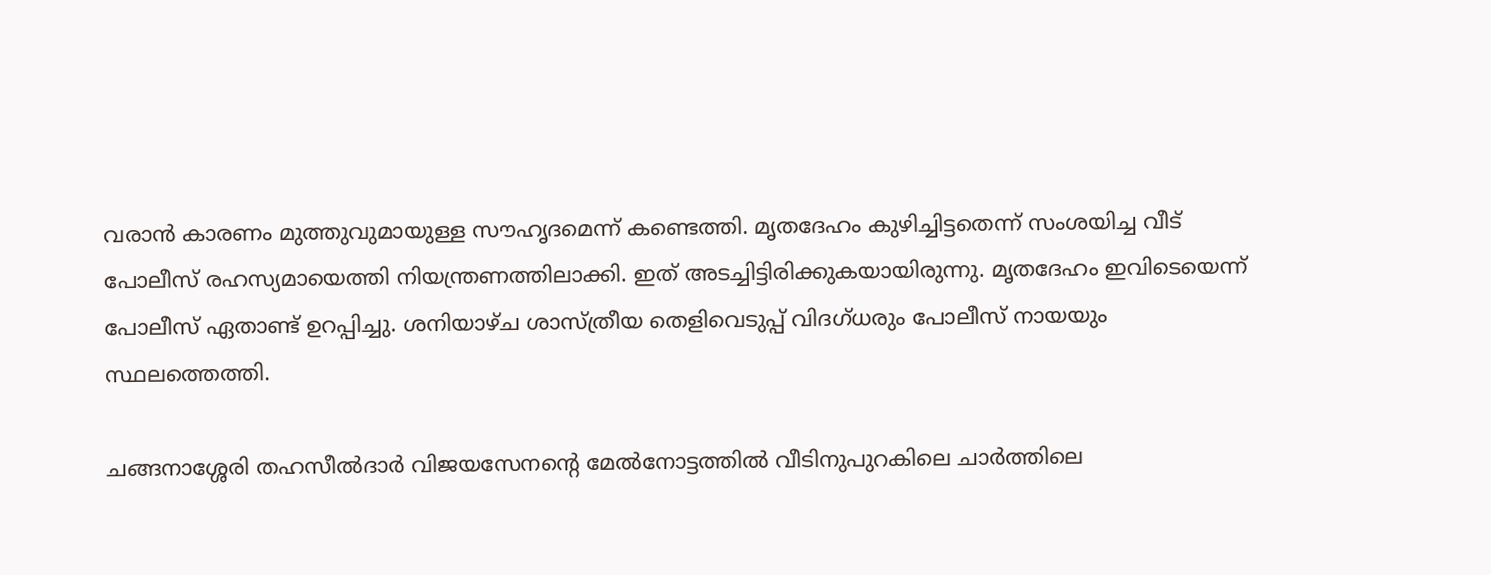വരാന്‍ കാരണം മുത്തുവുമായുള്ള സൗഹൃദമെന്ന് കണ്ടെത്തി. മൃതദേഹം കുഴിച്ചിട്ടതെന്ന് സംശയിച്ച വീട് പോലീസ് രഹസ്യമായെത്തി നിയന്ത്രണത്തിലാക്കി. ഇത് അടച്ചിട്ടിരിക്കുകയായിരുന്നു. മൃതദേഹം ഇവിടെയെന്ന് പോലീസ് ഏതാണ്ട് ഉറപ്പിച്ചു. ശനിയാഴ്ച ശാസ്ത്രീയ തെളിവെടുപ്പ് വിദഗ്ധരും പോലീസ് നായയും സ്ഥലത്തെത്തി.

ചങ്ങനാശ്ശേരി തഹസീല്‍ദാര്‍ വിജയസേനന്റെ മേല്‍നോട്ടത്തില്‍ വീടിനുപുറകിലെ ചാര്‍ത്തിലെ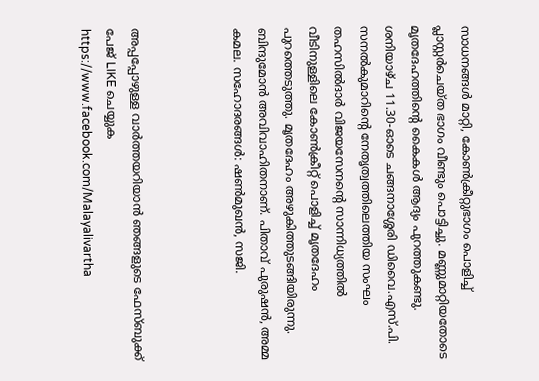സാധനങ്ങള്‍ മാറ്റി, കോണ്‍ക്രീറ്റുഭാഗം പൊളിച്ച് പ്ലാസ്റ്റര്‍ചെയ്ത ഭാഗം വീണ്ടും പൊട്ടിച്ചു. മണ്ണുമാറ്റിയതോടെ മൃതദേഹത്തിന്റെ കൈകള്‍ ആദ്യം പുറത്തുകണ്ടു. ശനിയാഴ്ച 11.30-ഓടെ ചങ്ങനാശ്ശേരി ഡിവൈ.എസ്.പി. സനല്‍കുമാറിന്റെ നേതൃത്വത്തിലെത്തിയ സംഘം തഹസില്‍ദാര്‍ വിജയസേനന്റെ സാന്നിധ്യത്തില്‍ വീടിനുള്ളിലെ കോണ്‍ക്രീറ്റ് പൊളിച്ച് മൃതദേഹം പുറത്തെടുത്തു. മൃതദേഹം അഴുകിത്തുടങ്ങിയിരുന്നു. ബിന്ദുമോൻ അവിവാഹിതനാണ്. പിതാവ് പുരുഷൻ, അമ്മ കമല. സഹോദരങ്ങൾ: ഷൺമുഖൻ, സജി.



അപ്പപ്പോഴുള്ള വാര്‍ത്തയറിയാന്‍ ഞങ്ങളുടെ ഫേസ്‌ബുക്ക്‌ പേജ് LIKE ചെയ്യുക
https://www.facebook.com/Malayalivartha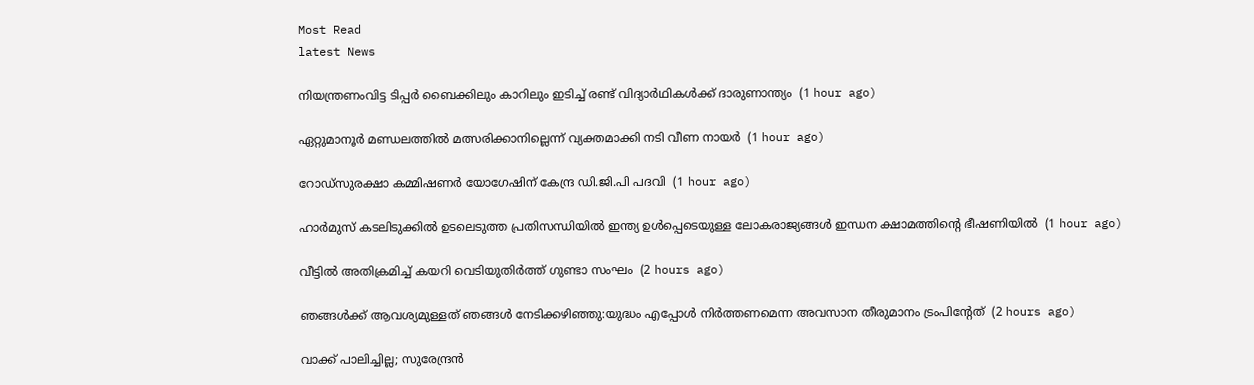Most Read
latest News

നിയന്ത്രണംവിട്ട ടിപ്പര്‍ ബൈക്കിലും കാറിലും ഇടിച്ച് രണ്ട് വിദ്യാര്‍ഥികള്‍ക്ക് ദാരുണാന്ത്യം  (1 hour ago)

ഏറ്റുമാനൂര്‍ മണ്ഡലത്തില്‍ മത്സരിക്കാനില്ലെന്ന് വ്യക്തമാക്കി നടി വീണ നായര്‍  (1 hour ago)

റോഡ്‌സുരക്ഷാ കമ്മിഷണര്‍ യോഗേഷിന് കേന്ദ്ര ഡി.ജി.പി പദവി  (1 hour ago)

ഹാര്‍മുസ് കടലിടുക്കില്‍ ഉടലെടുത്ത പ്രതിസന്ധിയില്‍ ഇന്ത്യ ഉള്‍പ്പെടെയുള്ള ലോകരാജ്യങ്ങള്‍ ഇന്ധന ക്ഷാമത്തിന്റെ ഭീഷണിയില്‍  (1 hour ago)

വീട്ടില്‍ അതിക്രമിച്ച് കയറി വെടിയുതിര്‍ത്ത് ഗുണ്ടാ സംഘം  (2 hours ago)

ഞങ്ങള്‍ക്ക് ആവശ്യമുള്ളത് ഞങ്ങള്‍ നേടിക്കഴിഞ്ഞു:യുദ്ധം എപ്പോള്‍ നിര്‍ത്തണമെന്ന അവസാന തീരുമാനം ട്രംപിന്റേത്  (2 hours ago)

വാക്ക് പാലിച്ചില്ല; സുരേന്ദ്രന്‍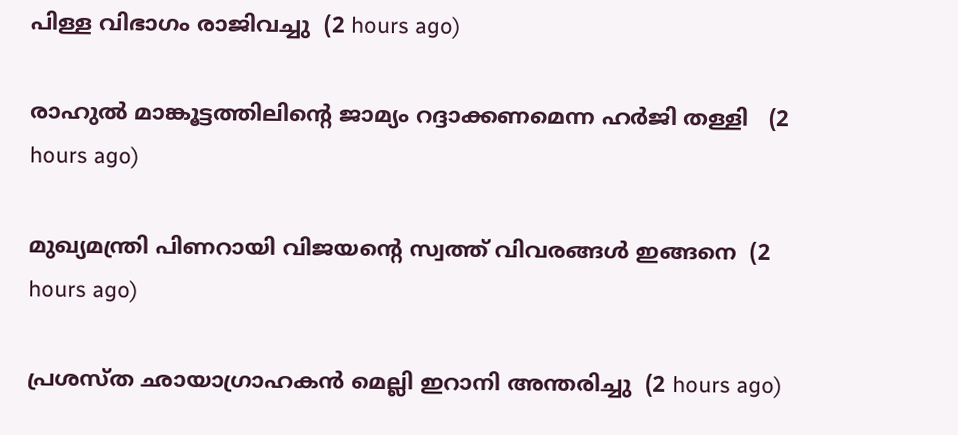പിള്ള വിഭാഗം രാജിവച്ചു  (2 hours ago)

രാഹുല്‍ മാങ്കൂട്ടത്തിലിന്റെ ജാമ്യം റദ്ദാക്കണമെന്ന ഹര്‍ജി തള്ളി   (2 hours ago)

മുഖ്യമന്ത്രി പിണറായി വിജയന്റെ സ്വത്ത് വിവരങ്ങള്‍ ഇങ്ങനെ  (2 hours ago)

പ്രശസ്ത ഛായാഗ്രാഹകന്‍ മെല്ലി ഇറാനി അന്തരിച്ചു  (2 hours ago)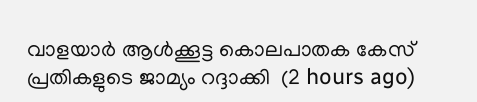വാളയാര്‍ ആള്‍ക്കൂട്ട കൊലപാതക കേസ് പ്രതികളുടെ ജാമ്യം റദ്ദാക്കി  (2 hours ago)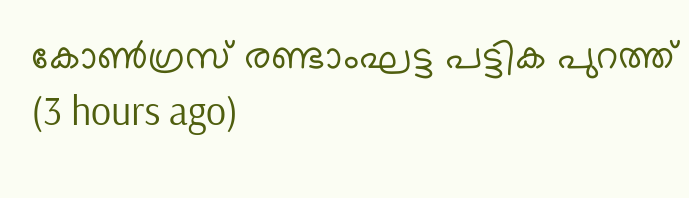കോണ്‍ഗ്രസ് രണ്ടാംഘട്ട പട്ടിക പുറത്ത്  (3 hours ago)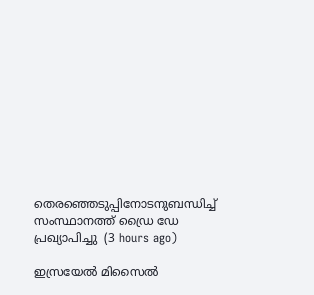തെരഞ്ഞെടുപ്പിനോടനുബന്ധിച്ച് സംസ്ഥാനത്ത് ഡ്രൈ ഡേ പ്രഖ്യാപിച്ചു  (3 hours ago)

ഇസ്രയേല്‍ മിസൈല്‍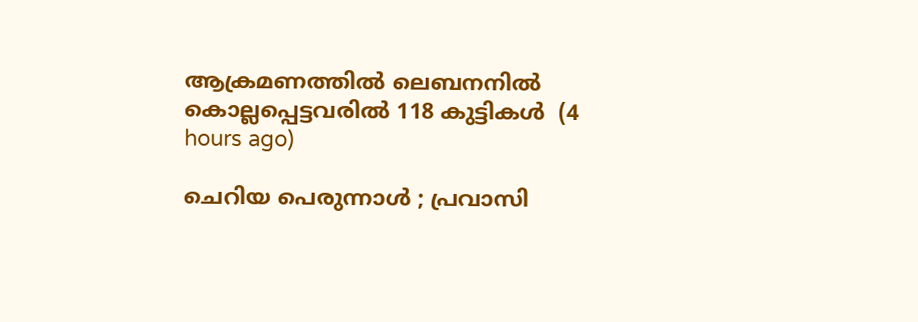ആക്രമണത്തില്‍ ലെബനനില്‍ കൊല്ലപ്പെട്ടവരില്‍ 118 കുട്ടികള്‍  (4 hours ago)

ചെറിയ പെരുന്നാള്‍ ; പ്രവാസി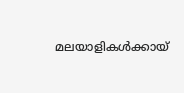മലയാളികള്‍ക്കായ്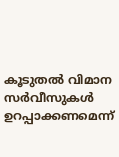കൂടുതല്‍ വിമാന സര്‍വീസുകള്‍ ഉറപ്പാക്കണമെന്ന്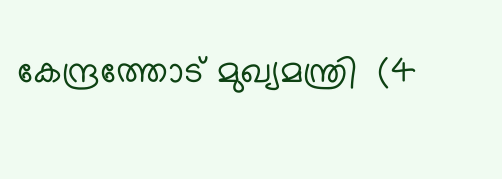കേന്ദ്രത്തോട് മുഖ്യമന്ത്രി  (4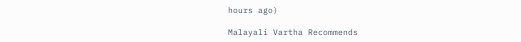hours ago)

Malayali Vartha Recommends